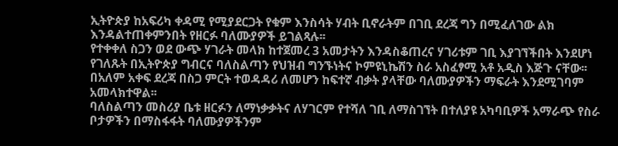ኢትዮጵያ ከአፍሪካ ቀዳሚ የሚያደርጋት የቁም እንስሳት ሃብት ቢኖራትም በገቢ ደረጃ ግን በሚፈለገው ልክ እንዳልተጠቀምንበት የዘርፉ ባለሙያዎች ይገልጻሉ፡፡
የተቀቀለ ስጋን ወደ ውጭ ሃገራት መላክ ከተጀመረ 3 አመታትን እንዳስቆጠረና ሃገሪቱም ገቢ እያገኘችበት እንደሆነ የገለጹት በኢትዮጵያ ግብርና ባለስልጣን የህዝብ ግንኙነትና ኮምዩኒኬሽን ስራ አስፈፃሚ አቶ አዲስ እጅጉ ናቸው፡፡
በአለም አቀፍ ደረጃ በስጋ ምርት ተወዳዳሪ ለመሆን ከፍተኛ ብቃት ያላቸው ባለሙያዎችን ማፍራት እንደሚገባም አመላክተዋል፡፡
ባለስልጣን መስሪያ ቤቱ ዘርፉን ለማነቃቃትና ለሃገርም የተሻለ ገቢ ለማስገኘት በተለያዩ አካባቢዎች አማራጭ የስራ ቦታዎችን በማስፋፋት ባለሙያዎችንም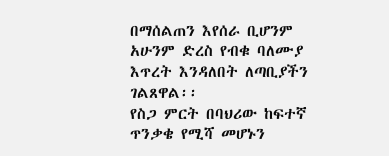በማሰልጠን እየሰራ ቢሆንም አሁንም ድረስ የብቁ ባለሙያ እጥረት እንዳለበት ለጣቢያችን ገልጸዋል፡፡
የስጋ ምርት በባህሪው ከፍተኛ ጥንቃቄ የሚሻ መሆኑን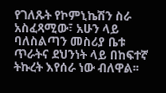የገለጹት የኮምኒኬሽን ስራ አስፈጻሚው፣ አሁን ላይ ባለስልጣን መስሪያ ቤቱ ጥራትና ደህንነት ላይ በከፍተኛ ትኩረት እየሰራ ነው ብለዋል፡፡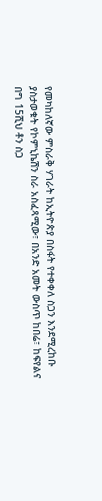የመካከለኛው ምስራቅ ሃገራት ከኢትዮጵያ በስፋት የተቀቀለ ስጋን እንደሚረከቡ ያስታወቁት የኮምኒኬሽን ስራ አስፈጻሚው፣ በአንድ አመት ውስጥ ከበሬ፣ ከፍየልና በግ 15ሺህ ቶን ስጋ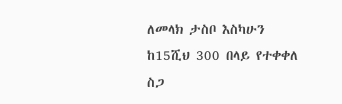ለመላክ ታስቦ እስካሁን ከ15ሺህ 300 በላይ የተቀቀለ ስጋ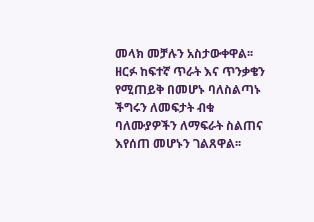መላክ መቻሉን አስታውቀዋል፡፡
ዘርፉ ከፍተኛ ጥራት እና ጥንቃቄን የሚጠይቅ በመሆኑ ባለስልጣኑ ችግሩን ለመፍታት ብቁ ባለሙያዎችን ለማፍራት ስልጠና እየሰጠ መሆኑን ገልጸዋል፡፡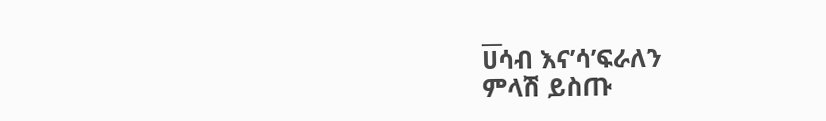__
ሀሳብ እና’ሳ’ፍራለን
ምላሽ ይስጡ